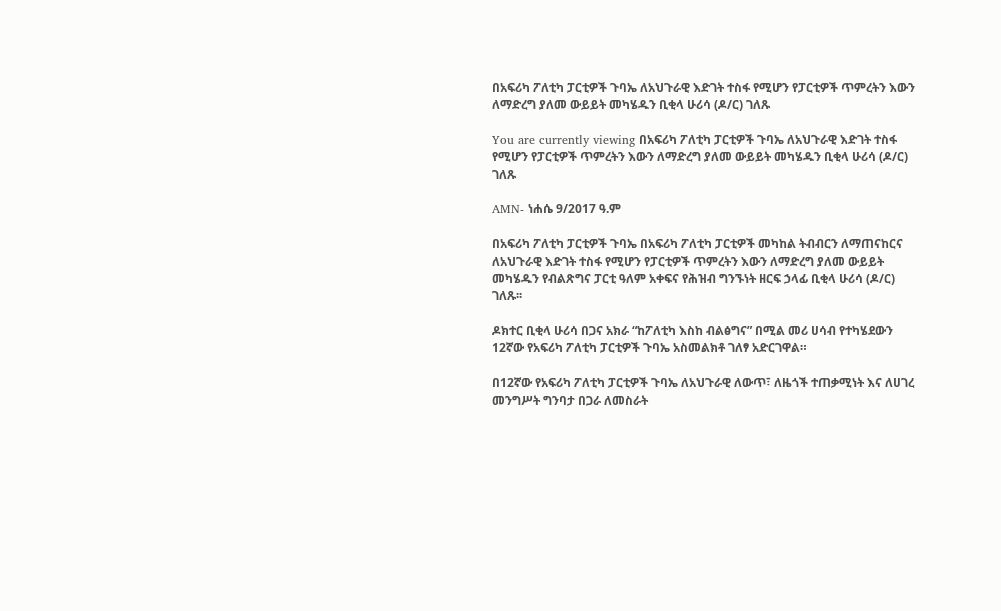በአፍሪካ ፖለቲካ ፓርቲዎች ጉባኤ ለአህጉራዊ እድገት ተስፋ የሚሆን የፓርቲዎች ጥምረትን እውን ለማድረግ ያለመ ውይይት መካሄዱን ቢቂላ ሁሪሳ (ዶ/ር) ገለጹ

You are currently viewing በአፍሪካ ፖለቲካ ፓርቲዎች ጉባኤ ለአህጉራዊ እድገት ተስፋ የሚሆን የፓርቲዎች ጥምረትን እውን ለማድረግ ያለመ ውይይት መካሄዱን ቢቂላ ሁሪሳ (ዶ/ር) ገለጹ

AMN- ነሐሴ 9/2017 ዓ.ም

በአፍሪካ ፖለቲካ ፓርቲዎች ጉባኤ በአፍሪካ ፖለቲካ ፓርቲዎች መካከል ትብብርን ለማጠናከርና ለአህጉራዊ እድገት ተስፋ የሚሆን የፓርቲዎች ጥምረትን እውን ለማድረግ ያለመ ውይይት መካሄዱን የብልጽግና ፓርቲ ዓለም አቀፍና የሕዝብ ግንኙነት ዘርፍ ኃላፊ ቢቂላ ሁሪሳ (ዶ/ር) ገለጹ፡፡

ዶክተር ቢቂላ ሁሪሳ በጋና አክራ “ከፖለቲካ እስከ ብልፅግና” በሚል መሪ ሀሳብ የተካሄደውን 12ኛው የአፍሪካ ፖለቲካ ፓርቲዎች ጉባኤ አስመልክቶ ገለፃ አድርገዋል።

በ12ኛው የአፍሪካ ፖለቲካ ፓርቲዎች ጉባኤ ለአህጉራዊ ለውጥ፣ ለዜጎች ተጠቃሚነት እና ለሀገረ መንግሥት ግንባታ በጋራ ለመስራት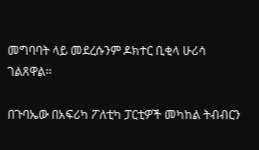መግባባት ላይ መደረሱንም ዶክተር ቢቂላ ሁሪሳ ገልጸዋል፡፡

በጉባኤው በአፍሪካ ፖለቲካ ፓርቲዎች መካከል ትብብርን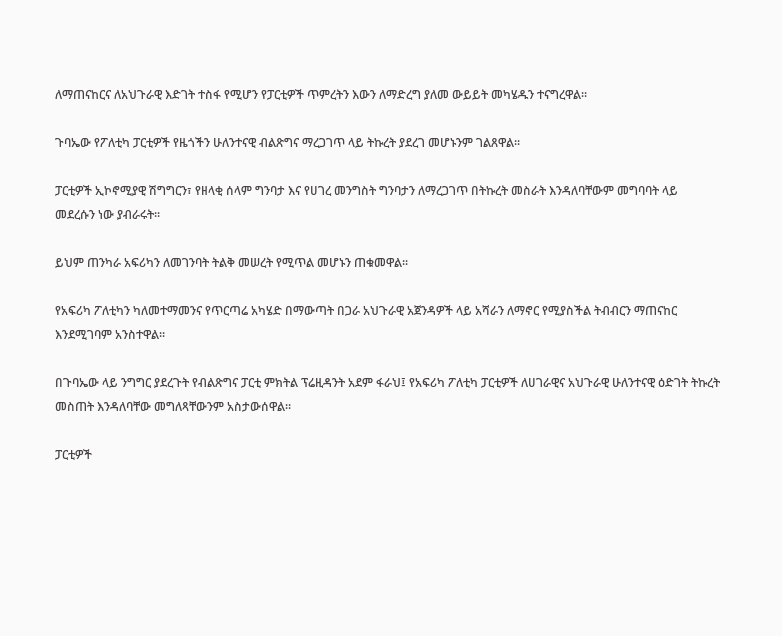ለማጠናከርና ለአህጉራዊ እድገት ተስፋ የሚሆን የፓርቲዎች ጥምረትን እውን ለማድረግ ያለመ ውይይት መካሄዱን ተናግረዋል፡፡

ጉባኤው የፖለቲካ ፓርቲዎች የዜጎችን ሁለንተናዊ ብልጽግና ማረጋገጥ ላይ ትኩረት ያደረገ መሆኑንም ገልጸዋል፡፡

ፓርቲዎች ኢኮኖሚያዊ ሽግግርን፣ የዘላቂ ሰላም ግንባታ እና የሀገረ መንግስት ግንባታን ለማረጋገጥ በትኩረት መስራት እንዳለባቸውም መግባባት ላይ መደረሱን ነው ያብራሩት፡፡

ይህም ጠንካራ አፍሪካን ለመገንባት ትልቅ መሠረት የሚጥል መሆኑን ጠቁመዋል፡፡

የአፍሪካ ፖለቲካን ካለመተማመንና የጥርጣሬ አካሄድ በማውጣት በጋራ አህጉራዊ አጀንዳዎች ላይ አሻራን ለማኖር የሚያስችል ትብብርን ማጠናከር እንደሚገባም አንስተዋል፡፡

በጉባኤው ላይ ንግግር ያደረጉት የብልጽግና ፓርቲ ምክትል ፕሬዚዳንት አደም ፋራህ፤ የአፍሪካ ፖለቲካ ፓርቲዎች ለሀገራዊና አህጉራዊ ሁለንተናዊ ዕድገት ትኩረት መስጠት እንዳለባቸው መግለጻቸውንም አስታውሰዋል።

ፓርቲዎች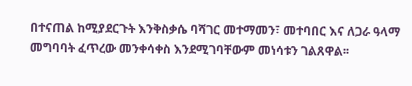በተናጠል ከሚያደርጉት እንቅስቃሴ ባሻገር መተማመን፣ መተባበር እና ለጋራ ዓላማ መግባባት ፈጥረው መንቀሳቀስ እንደሚገባቸውም መነሳቱን ገልጸዋል፡፡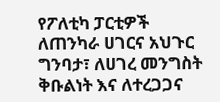የፖለቲካ ፓርቲዎች ለጠንካራ ሀገርና አህጉር ግንባታ፣ ለሀገረ መንግስት ቅቡልነት እና ለተረጋጋና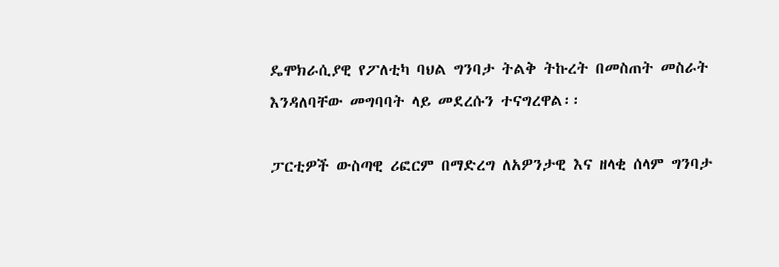ዴሞክራሲያዊ የፖለቲካ ባህል ግንባታ ትልቅ ትኩረት በመስጠት መስራት እንዳለባቸው መግባባት ላይ መደረሱን ተናግረዋል፡፡

ፓርቲዎች ውስጣዊ ሪፎርም በማድረግ ለአዎንታዊ እና ዘላቂ ሰላም ግንባታ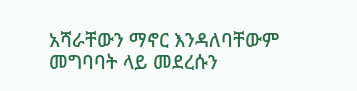አሻራቸውን ማኖር እንዳለባቸውም መግባባት ላይ መደረሱን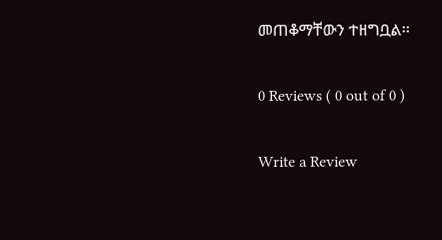መጠቆማቸውን ተዘግቧል፡፡

0 Reviews ( 0 out of 0 )

Write a Review